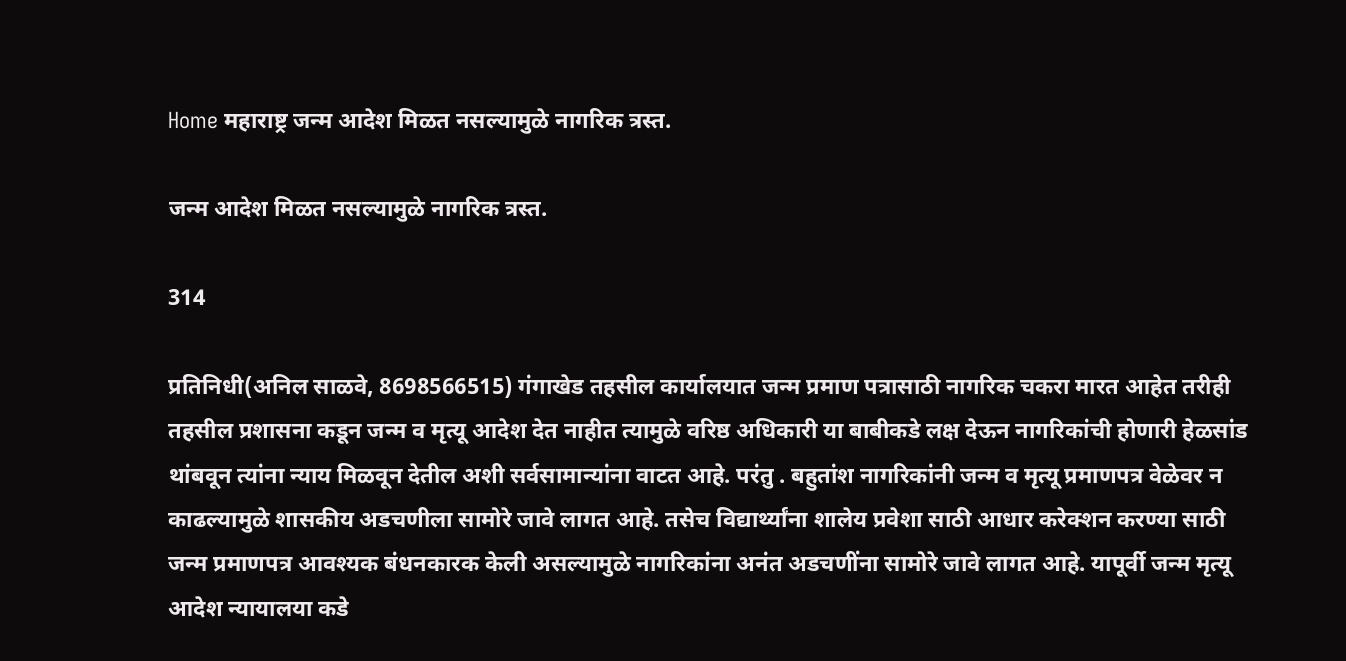Home महाराष्ट्र जन्म आदेश मिळत नसल्यामुळे नागरिक त्रस्त.

जन्म आदेश मिळत नसल्यामुळे नागरिक त्रस्त.

314

प्रतिनिधी(अनिल साळवे, 8698566515) गंगाखेड तहसील कार्यालयात जन्म प्रमाण पत्रासाठी नागरिक चकरा मारत आहेत तरीही तहसील प्रशासना कडून जन्म व मृत्यू आदेश देत नाहीत त्यामुळे वरिष्ठ अधिकारी या बाबीकडे लक्ष देऊन नागरिकांची होणारी हेळसांड थांबवून त्यांना न्याय मिळवून देतील अशी सर्वसामान्यांना वाटत आहे. परंतु . बहुतांश नागरिकांनी जन्म व मृत्यू प्रमाणपत्र वेळेवर न काढल्यामुळे शासकीय अडचणीला सामोरे जावे लागत आहे. तसेच विद्यार्थ्यांना शालेय प्रवेशा साठी आधार करेक्शन करण्या साठी जन्म प्रमाणपत्र आवश्यक बंधनकारक केली असल्यामुळे नागरिकांना अनंत अडचणींना सामोरे जावे लागत आहे. यापूर्वी जन्म मृत्यू आदेश न्यायालया कडे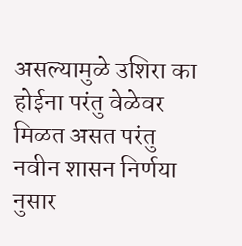असल्यामुळे उशिरा का होईना परंतु वेळेवर मिळत असत परंतु नवीन शासन निर्णया नुसार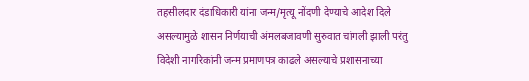तहसीलदार दंडाधिकारी यांना जन्म/मृत्यू नोंदणी देण्याचे आदेश दिले असल्यामुळे शासन निर्णयाची अंमलबजावणी सुरुवात चांगली झाली परंतु विदेशी नागरिकांनी जन्म प्रमाणपत्र काढले असल्याचे प्रशासनाच्या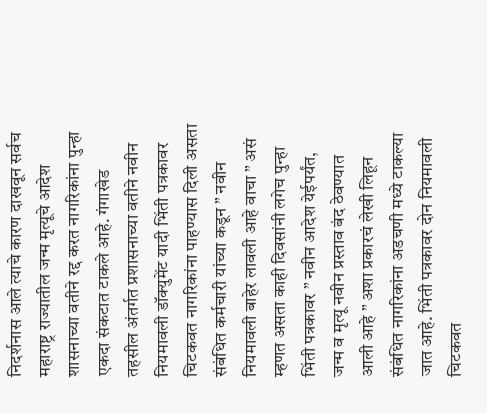निदर्शनास आले त्याचे कारण दाखवून सर्वच महाराष्ट्र राज्यातील जन्म मृत्यूचे आदेश शासनाच्या वतीने रद्द करत नागरिकांना पुन्हा एकदा संकटात टाकले आहे. गंगाखेड तहसील अंतर्गत प्रशासनाच्या वतीने नवीन नियमावली डॉक्युमेंट यादी भिंती पत्रकावर चिटकवत नागरिकांना पाहण्यास दिली असता संबंधित कर्मचारी यांच्या कडून ” नवीन नियमावली बाहेर लावली आहे वाचा ” असं म्हणत असता काही दिवसांनी लगेच पुन्हा भिंती पत्रकावर ” नवीन आदेश येईपर्यंत, जन्म व मृत्यू नवीन प्रस्ताव बंद ठेवण्यात आली आहे ” अशा प्रकारचं लेखी लिहून संबंधित नागरिकांना अडचणी मध्ये टाकल्या जात आहे. भिंती पत्रकावर दोन नियमावली चिटकवत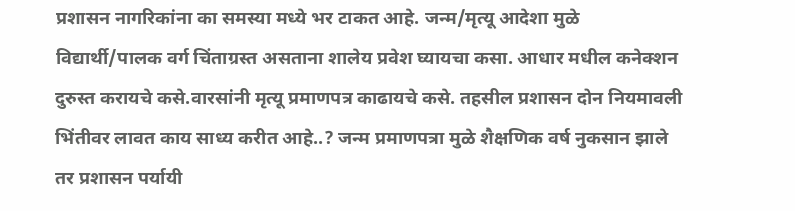प्रशासन नागरिकांना का समस्या मध्ये भर टाकत आहे. जन्म/मृत्यू आदेशा मुळे विद्यार्थी/पालक वर्ग चिंताग्रस्त असताना शालेय प्रवेश घ्यायचा कसा. आधार मधील कनेक्शन दुरुस्त करायचे कसे.वारसांनी मृत्यू प्रमाणपत्र काढायचे कसे. तहसील प्रशासन दोन नियमावली भिंतीवर लावत काय साध्य करीत आहे..? जन्म प्रमाणपत्रा मुळे शैक्षणिक वर्ष नुकसान झाले तर प्रशासन पर्यायी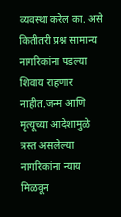व्यवस्था करेल का. असे कितीतरी प्रश्न सामान्य नागरिकांना पडल्या शिवाय राहणार नाहीत.जन्म आणि मृत्यूच्या आदेशामुळे त्रस्त असलेल्या नागरिकांना न्याय मिळवून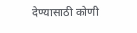देण्यासाठी कोणी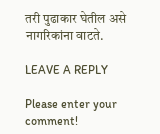तरी पुढाकार घेतील असे नागरिकांना वाटते.

LEAVE A REPLY

Please enter your comment!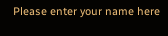Please enter your name here